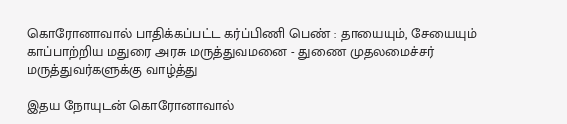கொரோனாவால் பாதிக்கப்பட்ட கர்ப்பிணி பெண் : தாயையும், சேயையும் காப்பாற்றிய மதுரை அரசு மருத்துவமனை - துணை முதலமைச்சர் மருத்துவர்களுக்கு வாழ்த்து

இதய நோயுடன் கொரோனாவால்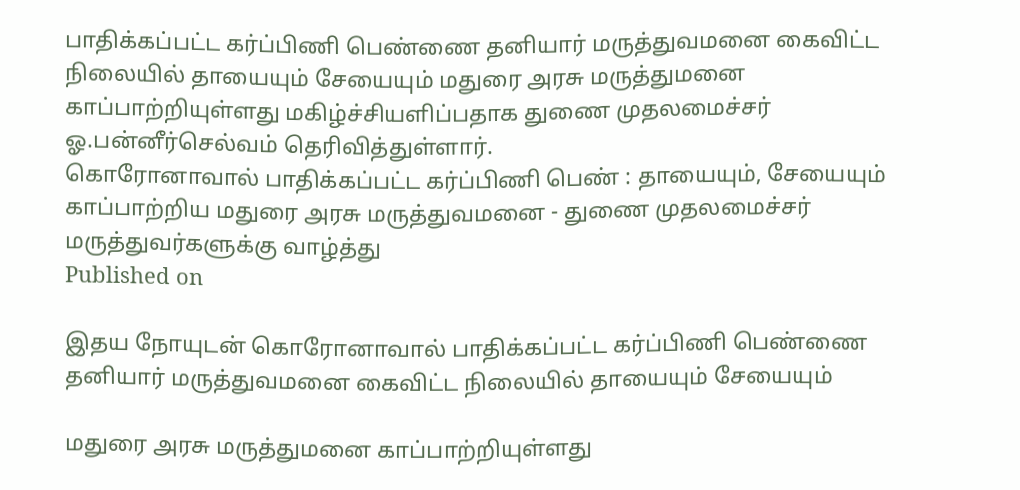பாதிக்கப்பட்ட கர்ப்பிணி பெண்ணை தனியார் மருத்துவமனை கைவிட்ட நிலையில் தாயையும் சேயையும் மதுரை அரசு மருத்துமனை காப்பாற்றியுள்ளது மகிழ்ச்சியளிப்பதாக துணை முதலமைச்சர் ஓ.பன்னீர்செல்வம் தெரிவித்துள்ளார்.
கொரோனாவால் பாதிக்கப்பட்ட கர்ப்பிணி பெண் : தாயையும், சேயையும் காப்பாற்றிய மதுரை அரசு மருத்துவமனை - துணை முதலமைச்சர் மருத்துவர்களுக்கு வாழ்த்து
Published on

இதய நோயுடன் கொரோனாவால் பாதிக்கப்பட்ட கர்ப்பிணி பெண்ணை தனியார் மருத்துவமனை கைவிட்ட நிலையில் தாயையும் சேயையும்

மதுரை அரசு மருத்துமனை காப்பாற்றியுள்ளது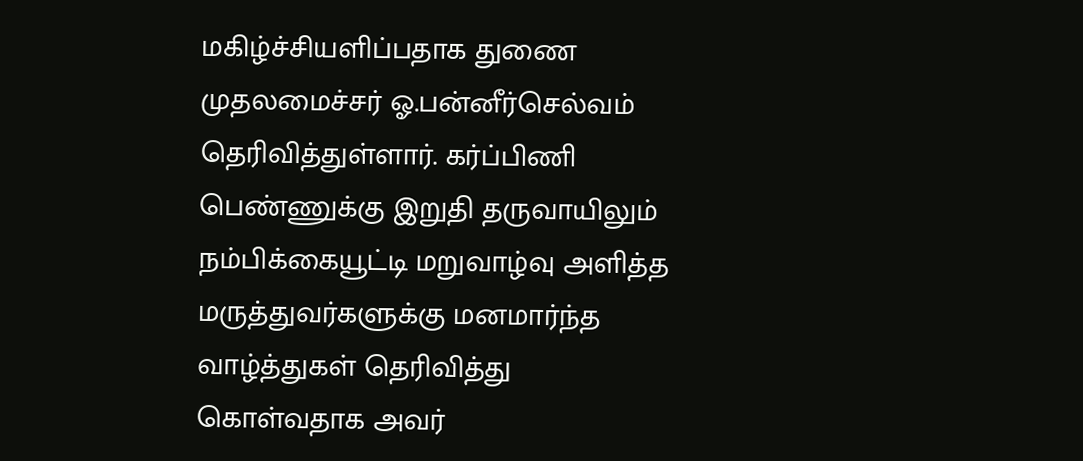மகிழ்ச்சியளிப்பதாக துணை முதலமைச்சர் ஓ.பன்னீர்செல்வம் தெரிவித்துள்ளார். கர்ப்பிணி பெண்ணுக்கு இறுதி தருவாயிலும் நம்பிக்கையூட்டி மறுவாழ்வு அளித்த மருத்துவர்களுக்கு மனமார்ந்த வாழ்த்துகள் தெரிவித்து கொள்வதாக அவர்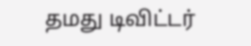தமது டிவிட்டர்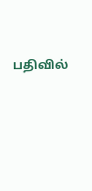பதிவில்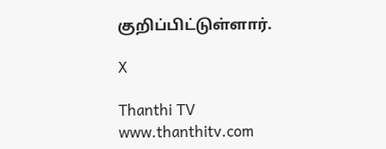குறிப்பிட்டுள்ளார்.

X

Thanthi TV
www.thanthitv.com